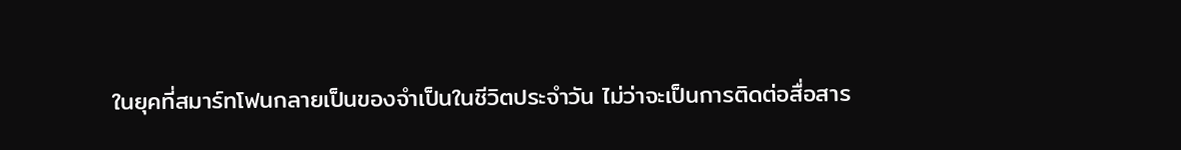ในยุคที่สมาร์ทโฟนกลายเป็นของจำเป็นในชีวิตประจำวัน ไม่ว่าจะเป็นการติดต่อสื่อสาร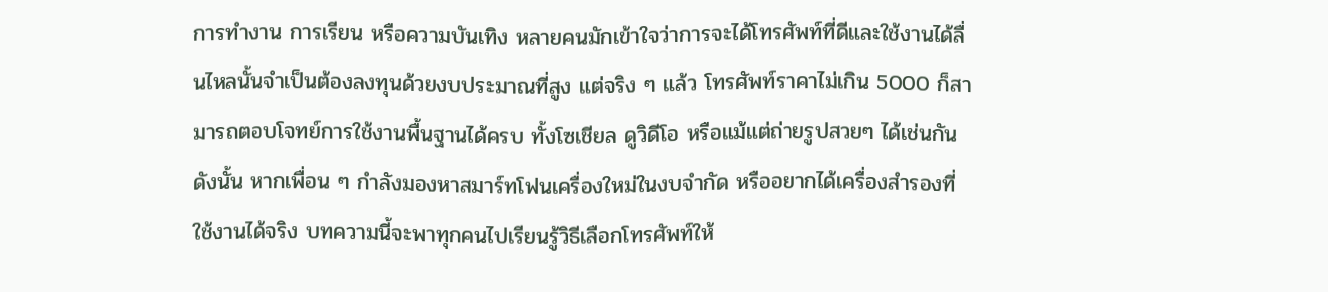การทำงาน การเรียน หรือความบันเทิง หลายคนมักเข้าใจว่าการจะได้โทรศัพท์ที่ดีและใช้งานได้ลื่นไหลนั้นจำเป็นต้องลงทุนด้วยงบประมาณที่สูง แต่จริง ๆ แล้ว โทรศัพท์ราคาไม่เกิน 5000 ก็สามารถตอบโจทย์การใช้งานพื้นฐานได้ครบ ทั้งโซเชียล ดูวิดีโอ หรือแม้แต่ถ่ายรูปสวยๆ ได้เช่นกัน
ดังนั้น หากเพื่อน ๆ กำลังมองหาสมาร์ทโฟนเครื่องใหม่ในงบจำกัด หรืออยากได้เครื่องสำรองที่ใช้งานได้จริง บทความนี้จะพาทุกคนไปเรียนรู้วิธีเลือกโทรศัพท์ให้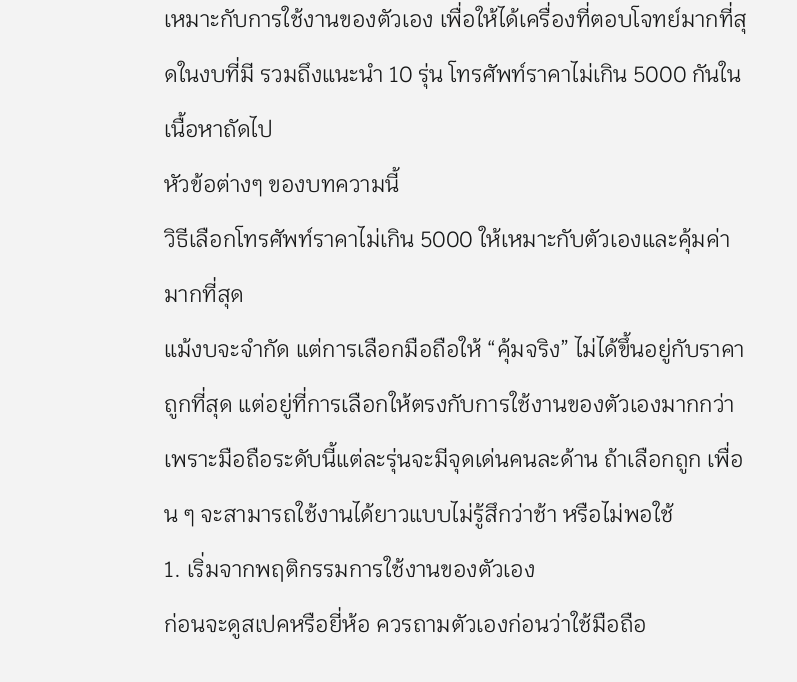เหมาะกับการใช้งานของตัวเอง เพื่อให้ได้เครื่องที่ตอบโจทย์มากที่สุดในงบที่มี รวมถึงแนะนำ 10 รุ่น โทรศัพท์ราคาไม่เกิน 5000 กันในเนื้อหาถัดไป
หัวข้อต่างๆ ของบทความนี้
วิธีเลือกโทรศัพท์ราคาไม่เกิน 5000 ให้เหมาะกับตัวเองและคุ้มค่ามากที่สุด
แม้งบจะจำกัด แต่การเลือกมือถือให้ “คุ้มจริง” ไม่ได้ขึ้นอยู่กับราคาถูกที่สุด แต่อยู่ที่การเลือกให้ตรงกับการใช้งานของตัวเองมากกว่า เพราะมือถือระดับนี้แต่ละรุ่นจะมีจุดเด่นคนละด้าน ถ้าเลือกถูก เพื่อน ๆ จะสามารถใช้งานได้ยาวแบบไม่รู้สึกว่าช้า หรือไม่พอใช้
1. เริ่มจากพฤติกรรมการใช้งานของตัวเอง
ก่อนจะดูสเปคหรือยี่ห้อ ควรถามตัวเองก่อนว่าใช้มือถือ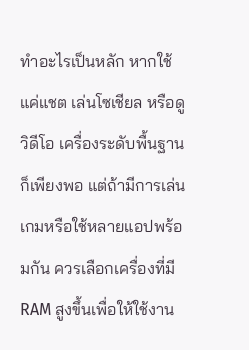ทำอะไรเป็นหลัก หากใช้แค่แชต เล่นโซเชียล หรือดูวิดีโอ เครื่องระดับพื้นฐานก็เพียงพอ แต่ถ้ามีการเล่นเกมหรือใช้หลายแอปพร้อมกัน ควรเลือกเครื่องที่มี RAM สูงขึ้นเพื่อให้ใช้งาน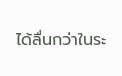ได้ลื่นกว่าในระ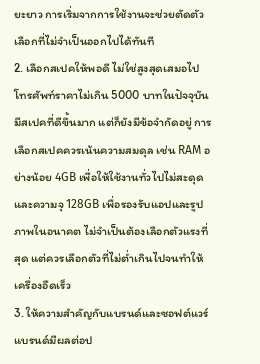ยะยาว การเริ่มจากการใช้งานจะช่วยตัดตัวเลือกที่ไม่จำเป็นออกไปได้ทันที
2. เลือกสเปคให้พอดี ไม่ใช่สูงสุดเสมอไป
โทรศัพท์ราคาไม่เกิน 5000 บาทในปัจจุบันมีสเปคที่ดีขึ้นมาก แต่ก็ยังมีข้อจำกัดอยู่ การเลือกสเปคควรเน้นความสมดุล เช่น RAM อย่างน้อย 4GB เพื่อให้ใช้งานทั่วไปไม่สะดุด และความจุ 128GB เพื่อรองรับแอปและรูปภาพในอนาคต ไม่จำเป็นต้องเลือกตัวแรงที่สุด แต่ควรเลือกตัวที่ไม่ต่ำเกินไปจนทำให้เครื่องอืดเร็ว
3. ให้ความสำคัญกับแบรนด์และซอฟต์แวร์
แบรนด์มีผลต่อป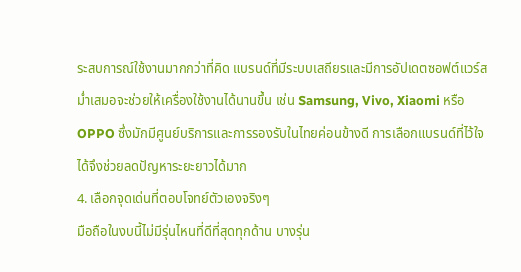ระสบการณ์ใช้งานมากกว่าที่คิด แบรนด์ที่มีระบบเสถียรและมีการอัปเดตซอฟต์แวร์สม่ำเสมอจะช่วยให้เครื่องใช้งานได้นานขึ้น เช่น Samsung, Vivo, Xiaomi หรือ OPPO ซึ่งมักมีศูนย์บริการและการรองรับในไทยค่อนข้างดี การเลือกแบรนด์ที่ไว้ใจได้จึงช่วยลดปัญหาระยะยาวได้มาก
4. เลือกจุดเด่นที่ตอบโจทย์ตัวเองจริงๆ
มือถือในงบนี้ไม่มีรุ่นไหนที่ดีที่สุดทุกด้าน บางรุ่น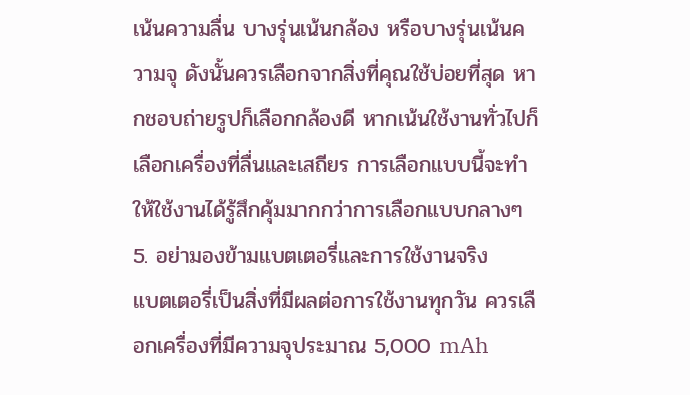เน้นความลื่น บางรุ่นเน้นกล้อง หรือบางรุ่นเน้นความจุ ดังนั้นควรเลือกจากสิ่งที่คุณใช้บ่อยที่สุด หากชอบถ่ายรูปก็เลือกกล้องดี หากเน้นใช้งานทั่วไปก็เลือกเครื่องที่ลื่นและเสถียร การเลือกแบบนี้จะทำให้ใช้งานได้รู้สึกคุ้มมากกว่าการเลือกแบบกลางๆ
5. อย่ามองข้ามแบตเตอรี่และการใช้งานจริง
แบตเตอรี่เป็นสิ่งที่มีผลต่อการใช้งานทุกวัน ควรเลือกเครื่องที่มีความจุประมาณ 5,000 mAh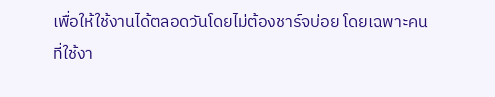เพื่อให้ใช้งานได้ตลอดวันโดยไม่ต้องชาร์จบ่อย โดยเฉพาะคนที่ใช้งา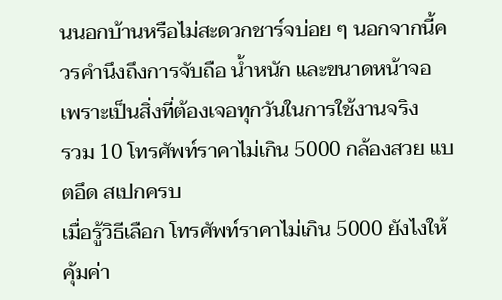นนอกบ้านหรือไม่สะดวกชาร์จบ่อย ๆ นอกจากนี้ควรคำนึงถึงการจับถือ น้ำหนัก และขนาดหน้าจอ เพราะเป็นสิ่งที่ต้องเจอทุกวันในการใช้งานจริง
รวม 10 โทรศัพท์ราคาไม่เกิน 5000 กล้องสวย แบตอึด สเปกครบ
เมื่อรู้วิธีเลือก โทรศัพท์ราคาไม่เกิน 5000 ยังไงให้คุ้มค่า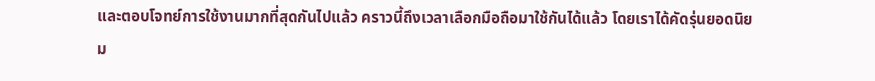และตอบโจทย์การใช้งานมากที่สุดกันไปแล้ว คราวนี้ถึงเวลาเลือกมือถือมาใช้กันได้แล้ว โดยเราได้คัดรุ่นยอดนิยม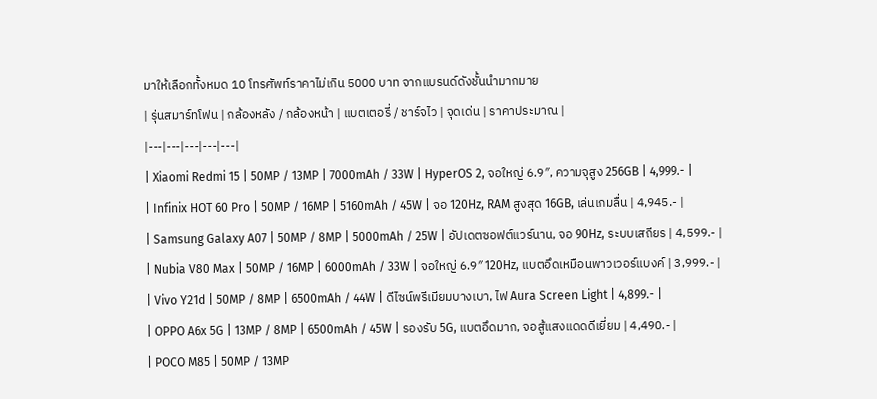มาให้เลือกทั้งหมด 10 โทรศัพท์ราคาไม่เกิน 5000 บาท จากแบรนด์ดังชั้นนำมากมาย
| รุ่นสมาร์ทโฟน | กล้องหลัง / กล้องหน้า | แบตเตอรี่ / ชาร์จไว | จุดเด่น | ราคาประมาณ |
|---|---|---|---|---|
| Xiaomi Redmi 15 | 50MP / 13MP | 7000mAh / 33W | HyperOS 2, จอใหญ่ 6.9″, ความจุสูง 256GB | 4,999.- |
| Infinix HOT 60 Pro | 50MP / 16MP | 5160mAh / 45W | จอ 120Hz, RAM สูงสุด 16GB, เล่นเกมลื่น | 4,945.- |
| Samsung Galaxy A07 | 50MP / 8MP | 5000mAh / 25W | อัปเดตซอฟต์แวร์นาน, จอ 90Hz, ระบบเสถียร | 4,599.- |
| Nubia V80 Max | 50MP / 16MP | 6000mAh / 33W | จอใหญ่ 6.9″ 120Hz, แบตอึดเหมือนพาวเวอร์แบงค์ | 3,999.- |
| Vivo Y21d | 50MP / 8MP | 6500mAh / 44W | ดีไซน์พรีเมียมบางเบา, ไฟ Aura Screen Light | 4,899.- |
| OPPO A6x 5G | 13MP / 8MP | 6500mAh / 45W | รองรับ 5G, แบตอึดมาก, จอสู้แสงแดดดีเยี่ยม | 4,490.- |
| POCO M85 | 50MP / 13MP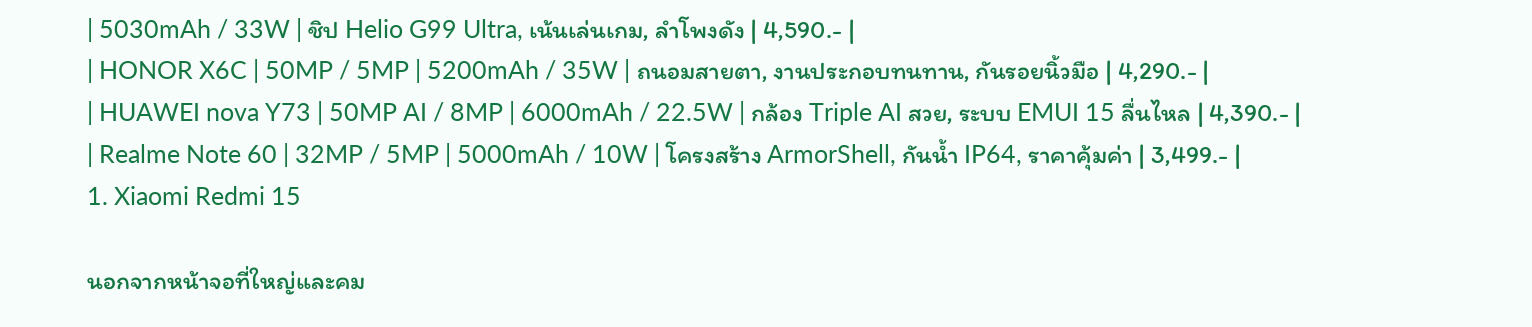| 5030mAh / 33W | ชิป Helio G99 Ultra, เน้นเล่นเกม, ลำโพงดัง | 4,590.- |
| HONOR X6C | 50MP / 5MP | 5200mAh / 35W | ถนอมสายตา, งานประกอบทนทาน, กันรอยนิ้วมือ | 4,290.- |
| HUAWEI nova Y73 | 50MP AI / 8MP | 6000mAh / 22.5W | กล้อง Triple AI สวย, ระบบ EMUI 15 ลื่นไหล | 4,390.- |
| Realme Note 60 | 32MP / 5MP | 5000mAh / 10W | โครงสร้าง ArmorShell, กันน้ำ IP64, ราคาคุ้มค่า | 3,499.- |
1. Xiaomi Redmi 15

นอกจากหน้าจอที่ใหญ่และคม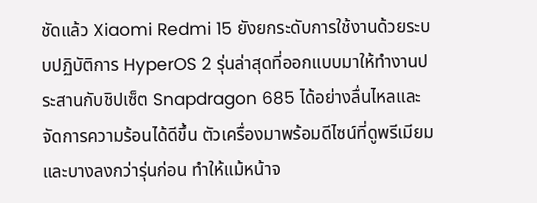ชัดแล้ว Xiaomi Redmi 15 ยังยกระดับการใช้งานด้วยระบบปฏิบัติการ HyperOS 2 รุ่นล่าสุดที่ออกแบบมาให้ทำงานประสานกับชิปเซ็ต Snapdragon 685 ได้อย่างลื่นไหลและจัดการความร้อนได้ดีขึ้น ตัวเครื่องมาพร้อมดีไซน์ที่ดูพรีเมียมและบางลงกว่ารุ่นก่อน ทำให้แม้หน้าจ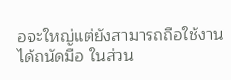อจะใหญ่แต่ยังสามารถถือใช้งานได้ถนัดมือ ในส่วน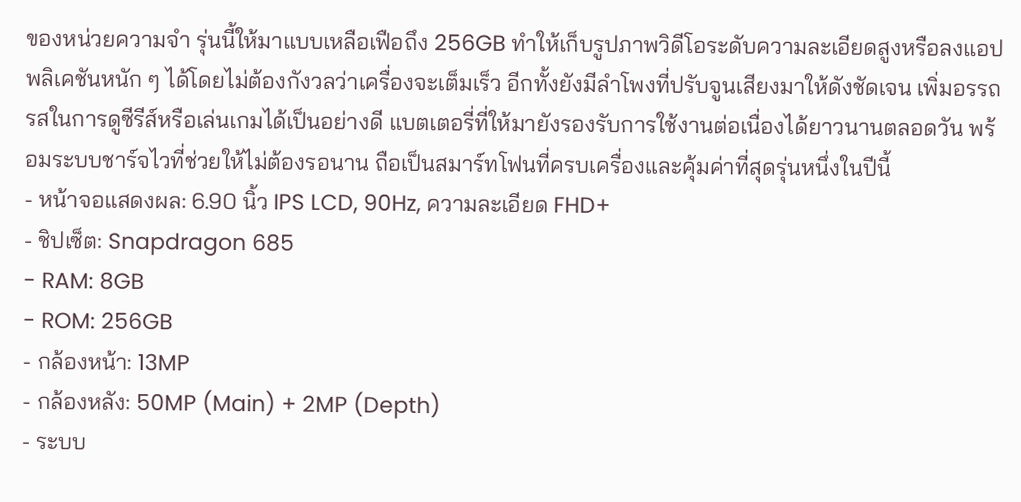ของหน่วยความจำ รุ่นนี้ให้มาแบบเหลือเฟือถึง 256GB ทำให้เก็บรูปภาพวิดีโอระดับความละเอียดสูงหรือลงแอปพลิเคชันหนัก ๆ ได้โดยไม่ต้องกังวลว่าเครื่องจะเต็มเร็ว อีกทั้งยังมีลำโพงที่ปรับจูนเสียงมาให้ดังชัดเจน เพิ่มอรรถรสในการดูซีรีส์หรือเล่นเกมได้เป็นอย่างดี แบตเตอรี่ที่ให้มายังรองรับการใช้งานต่อเนื่องได้ยาวนานตลอดวัน พร้อมระบบชาร์จไวที่ช่วยให้ไม่ต้องรอนาน ถือเป็นสมาร์ทโฟนที่ครบเครื่องและคุ้มค่าที่สุดรุ่นหนึ่งในปีนี้
- หน้าจอแสดงผล: 6.90 นิ้ว IPS LCD, 90Hz, ความละเอียด FHD+
- ชิปเซ็ต: Snapdragon 685
- RAM: 8GB
- ROM: 256GB
- กล้องหน้า: 13MP
- กล้องหลัง: 50MP (Main) + 2MP (Depth)
- ระบบ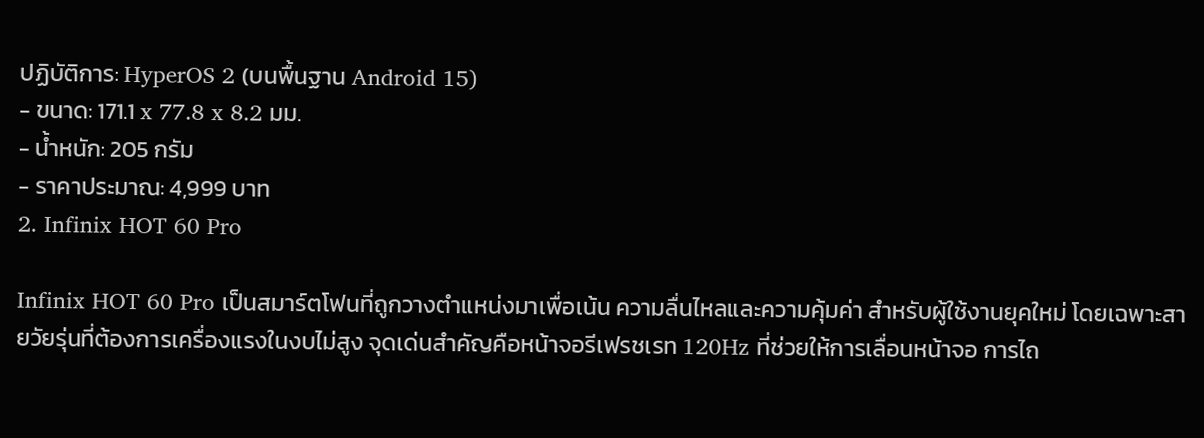ปฏิบัติการ: HyperOS 2 (บนพื้นฐาน Android 15)
- ขนาด: 171.1 x 77.8 x 8.2 มม.
- น้ำหนัก: 205 กรัม
- ราคาประมาณ: 4,999 บาท
2. Infinix HOT 60 Pro

Infinix HOT 60 Pro เป็นสมาร์ตโฟนที่ถูกวางตำแหน่งมาเพื่อเน้น ความลื่นไหลและความคุ้มค่า สำหรับผู้ใช้งานยุคใหม่ โดยเฉพาะสายวัยรุ่นที่ต้องการเครื่องแรงในงบไม่สูง จุดเด่นสำคัญคือหน้าจอรีเฟรชเรท 120Hz ที่ช่วยให้การเลื่อนหน้าจอ การไถ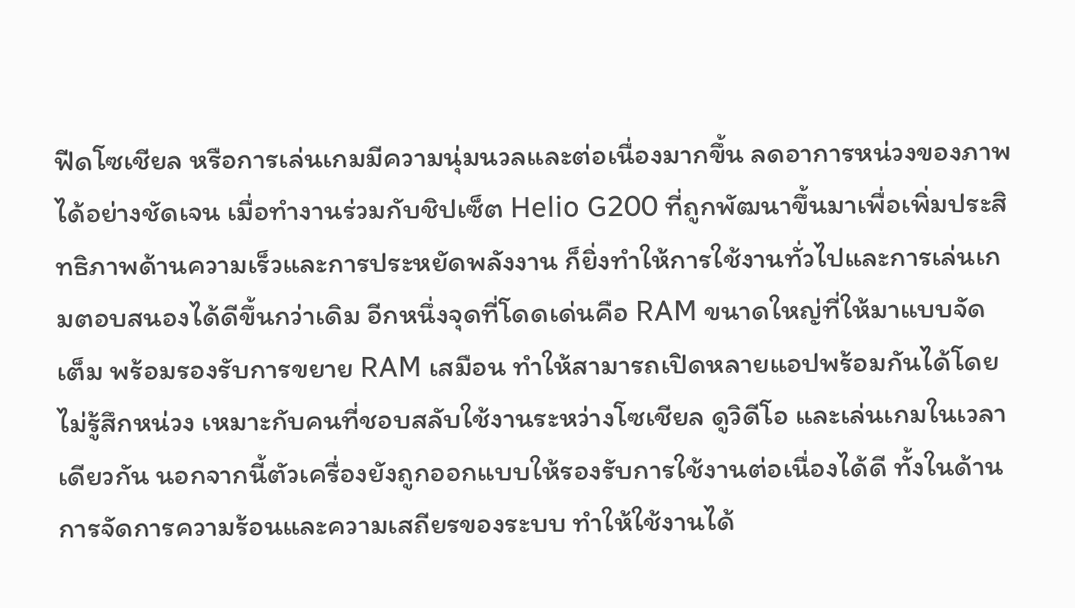ฟีดโซเชียล หรือการเล่นเกมมีความนุ่มนวลและต่อเนื่องมากขึ้น ลดอาการหน่วงของภาพได้อย่างชัดเจน เมื่อทำงานร่วมกับชิปเซ็ต Helio G200 ที่ถูกพัฒนาขึ้นมาเพื่อเพิ่มประสิทธิภาพด้านความเร็วและการประหยัดพลังงาน ก็ยิ่งทำให้การใช้งานทั่วไปและการเล่นเกมตอบสนองได้ดีขึ้นกว่าเดิม อีกหนึ่งจุดที่โดดเด่นคือ RAM ขนาดใหญ่ที่ให้มาแบบจัดเต็ม พร้อมรองรับการขยาย RAM เสมือน ทำให้สามารถเปิดหลายแอปพร้อมกันได้โดยไม่รู้สึกหน่วง เหมาะกับคนที่ชอบสลับใช้งานระหว่างโซเชียล ดูวิดีโอ และเล่นเกมในเวลาเดียวกัน นอกจากนี้ตัวเครื่องยังถูกออกแบบให้รองรับการใช้งานต่อเนื่องได้ดี ทั้งในด้านการจัดการความร้อนและความเสถียรของระบบ ทำให้ใช้งานได้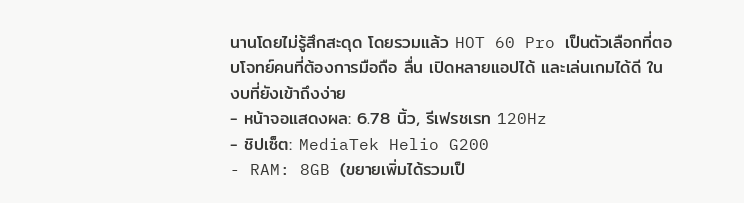นานโดยไม่รู้สึกสะดุด โดยรวมแล้ว HOT 60 Pro เป็นตัวเลือกที่ตอบโจทย์คนที่ต้องการมือถือ ลื่น เปิดหลายแอปได้ และเล่นเกมได้ดี ในงบที่ยังเข้าถึงง่าย
- หน้าจอแสดงผล: 6.78 นิ้ว, รีเฟรชเรท 120Hz
- ชิปเซ็ต: MediaTek Helio G200
- RAM: 8GB (ขยายเพิ่มได้รวมเป็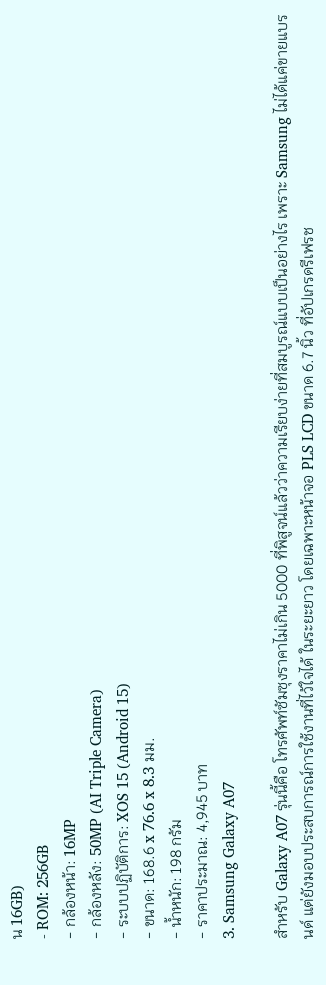น 16GB)
- ROM: 256GB
- กล้องหน้า: 16MP
- กล้องหลัง: 50MP (AI Triple Camera)
- ระบบปฏิบัติการ: XOS 15 (Android 15)
- ขนาด: 168.6 x 76.6 x 8.3 มม.
- น้ำหนัก: 198 กรัม
- ราคาประมาณ: 4,945 บาท
3. Samsung Galaxy A07

สำหรับ Galaxy A07 รุ่นนี้คือ โทรศัพท์ซัมซุงราคาไม่เกิน 5000 ที่พิสูจน์แล้วว่าความเรียบง่ายที่สมบูรณ์แบบเป็นอย่างไร เพราะ Samsung ไม่ได้แค่ขายแบรนด์ แต่ยังมอบประสบการณ์การใช้งานที่ไว้ใจได้ ในระยะยาว โดยเฉพาะหน้าจอ PLS LCD ขนาด 6.7 นิ้ว ที่อัปเกรดรีเฟรช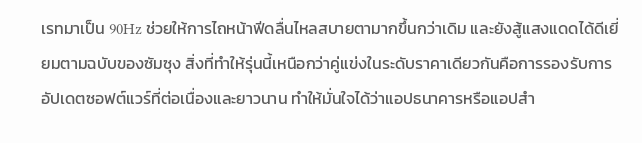เรทมาเป็น 90Hz ช่วยให้การไถหน้าฟีดลื่นไหลสบายตามากขึ้นกว่าเดิม และยังสู้แสงแดดได้ดีเยี่ยมตามฉบับของซัมซุง สิ่งที่ทำให้รุ่นนี้เหนือกว่าคู่แข่งในระดับราคาเดียวกันคือการรองรับการอัปเดตซอฟต์แวร์ที่ต่อเนื่องและยาวนาน ทำให้มั่นใจได้ว่าแอปธนาคารหรือแอปสำ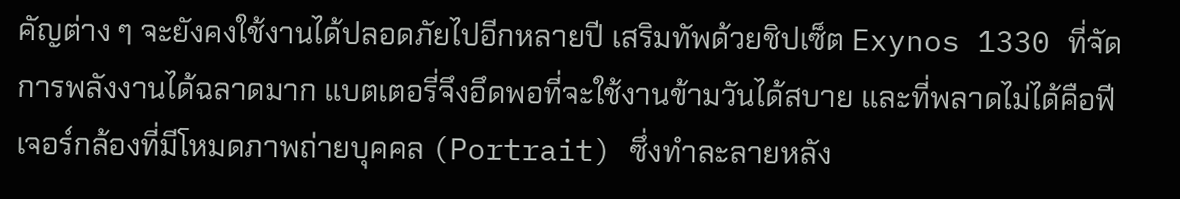คัญต่าง ๆ จะยังคงใช้งานได้ปลอดภัยไปอีกหลายปี เสริมทัพด้วยชิปเซ็ต Exynos 1330 ที่จัดการพลังงานได้ฉลาดมาก แบตเตอรี่จึงอึดพอที่จะใช้งานข้ามวันได้สบาย และที่พลาดไม่ได้คือฟีเจอร์กล้องที่มีโหมดภาพถ่ายบุคคล (Portrait) ซึ่งทำละลายหลัง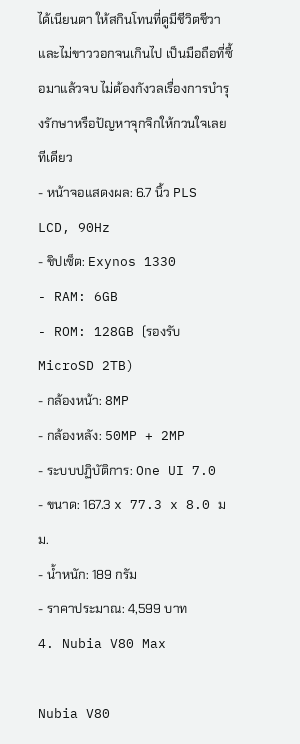ได้เนียนตา ให้สกินโทนที่ดูมีชีวิตชีวาและไม่ขาววอกจนเกินไป เป็นมือถือที่ซื้อมาแล้วจบ ไม่ต้องกังวลเรื่องการบำรุงรักษาหรือปัญหาจุกจิกให้กวนใจเลยทีเดียว
- หน้าจอแสดงผล: 6.7 นิ้ว PLS LCD, 90Hz
- ชิปเซ็ต: Exynos 1330
- RAM: 6GB
- ROM: 128GB (รองรับ MicroSD 2TB)
- กล้องหน้า: 8MP
- กล้องหลัง: 50MP + 2MP
- ระบบปฏิบัติการ: One UI 7.0
- ขนาด: 167.3 x 77.3 x 8.0 มม.
- น้ำหนัก: 189 กรัม
- ราคาประมาณ: 4,599 บาท
4. Nubia V80 Max

Nubia V80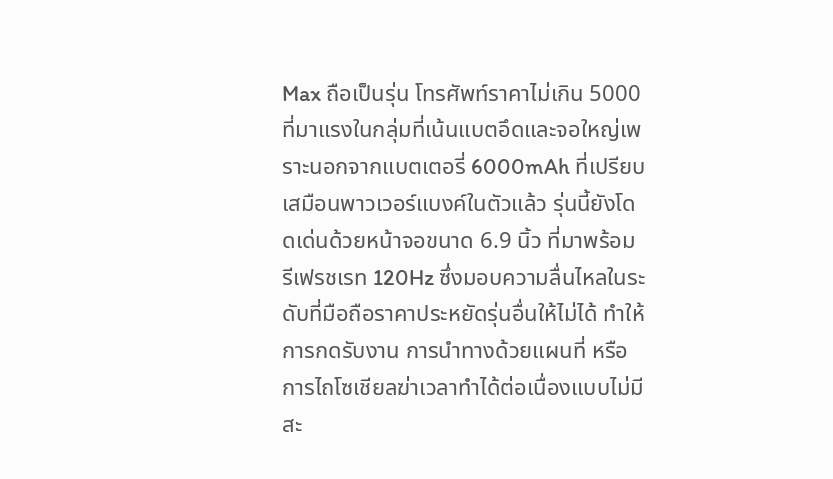Max ถือเป็นรุ่น โทรศัพท์ราคาไม่เกิน 5000 ที่มาแรงในกลุ่มที่เน้นแบตอึดและจอใหญ่เพราะนอกจากแบตเตอรี่ 6000mAh ที่เปรียบเสมือนพาวเวอร์แบงค์ในตัวแล้ว รุ่นนี้ยังโดดเด่นด้วยหน้าจอขนาด 6.9 นิ้ว ที่มาพร้อมรีเฟรชเรท 120Hz ซึ่งมอบความลื่นไหลในระดับที่มือถือราคาประหยัดรุ่นอื่นให้ไม่ได้ ทำให้การกดรับงาน การนำทางด้วยแผนที่ หรือการไถโซเชียลฆ่าเวลาทำได้ต่อเนื่องแบบไม่มีสะ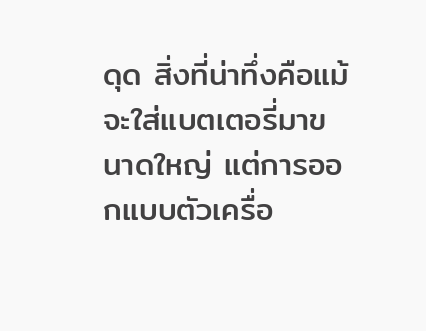ดุด สิ่งที่น่าทึ่งคือแม้จะใส่แบตเตอรี่มาขนาดใหญ่ แต่การออกแบบตัวเครื่อ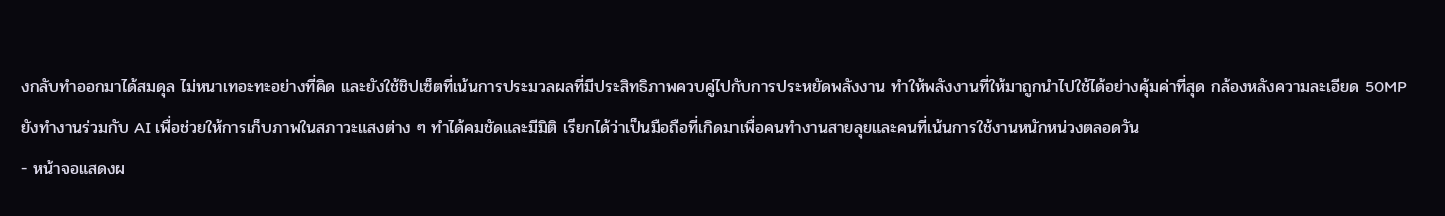งกลับทำออกมาได้สมดุล ไม่หนาเทอะทะอย่างที่คิด และยังใช้ชิปเซ็ตที่เน้นการประมวลผลที่มีประสิทธิภาพควบคู่ไปกับการประหยัดพลังงาน ทำให้พลังงานที่ให้มาถูกนำไปใช้ได้อย่างคุ้มค่าที่สุด กล้องหลังความละเอียด 50MP ยังทำงานร่วมกับ AI เพื่อช่วยให้การเก็บภาพในสภาวะแสงต่าง ๆ ทำได้คมชัดและมีมิติ เรียกได้ว่าเป็นมือถือที่เกิดมาเพื่อคนทำงานสายลุยและคนที่เน้นการใช้งานหนักหน่วงตลอดวัน
- หน้าจอแสดงผ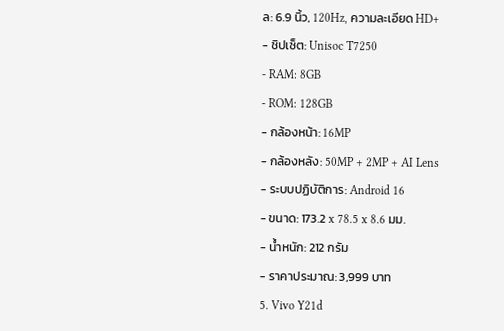ล: 6.9 นิ้ว, 120Hz, ความละเอียด HD+
- ชิปเซ็ต: Unisoc T7250
- RAM: 8GB
- ROM: 128GB
- กล้องหน้า: 16MP
- กล้องหลัง: 50MP + 2MP + AI Lens
- ระบบปฏิบัติการ: Android 16
- ขนาด: 173.2 x 78.5 x 8.6 มม.
- น้ำหนัก: 212 กรัม
- ราคาประมาณ: 3,999 บาท
5. Vivo Y21d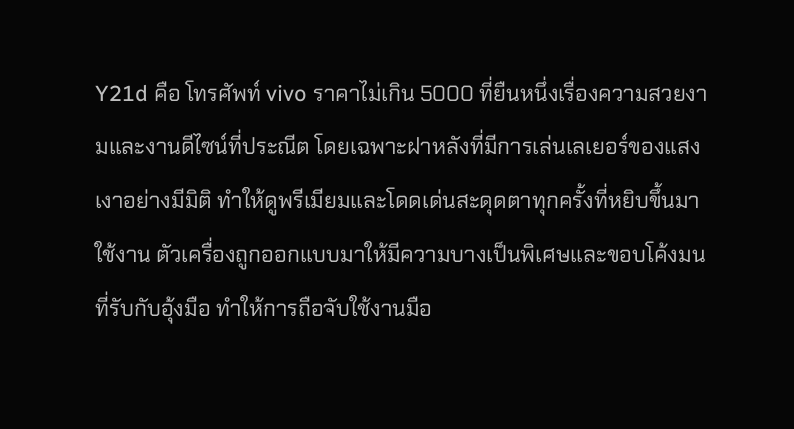Y21d คือ โทรศัพท์ vivo ราคาไม่เกิน 5000 ที่ยืนหนึ่งเรื่องความสวยงามและงานดีไซน์ที่ประณีต โดยเฉพาะฝาหลังที่มีการเล่นเลเยอร์ของแสงเงาอย่างมีมิติ ทำให้ดูพรีเมียมและโดดเด่นสะดุดตาทุกครั้งที่หยิบขึ้นมาใช้งาน ตัวเครื่องถูกออกแบบมาให้มีความบางเป็นพิเศษและขอบโค้งมนที่รับกับอุ้งมือ ทำให้การถือจับใช้งานมือ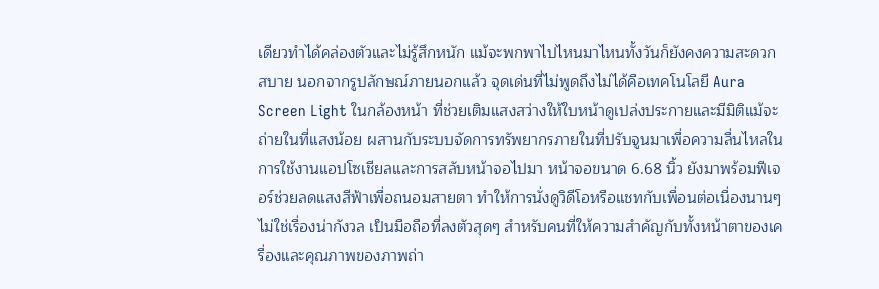เดียวทำได้คล่องตัวและไม่รู้สึกหนัก แม้จะพกพาไปไหนมาไหนทั้งวันก็ยังคงความสะดวกสบาย นอกจากรูปลักษณ์ภายนอกแล้ว จุดเด่นที่ไม่พูดถึงไม่ได้คือเทคโนโลยี Aura Screen Light ในกล้องหน้า ที่ช่วยเติมแสงสว่างให้ใบหน้าดูเปล่งประกายและมีมิติแม้จะถ่ายในที่แสงน้อย ผสานกับระบบจัดการทรัพยากรภายในที่ปรับจูนมาเพื่อความลื่นไหลในการใช้งานแอปโซเชียลและการสลับหน้าจอไปมา หน้าจอขนาด 6.68 นิ้ว ยังมาพร้อมฟีเจอร์ช่วยลดแสงสีฟ้าเพื่อถนอมสายตา ทำให้การนั่งดูวิดีโอหรือแชทกับเพื่อนต่อเนื่องนานๆ ไม่ใช่เรื่องน่ากังวล เป็นมือถือที่ลงตัวสุดๆ สำหรับคนที่ให้ความสำคัญกับทั้งหน้าตาของเครื่องและคุณภาพของภาพถ่า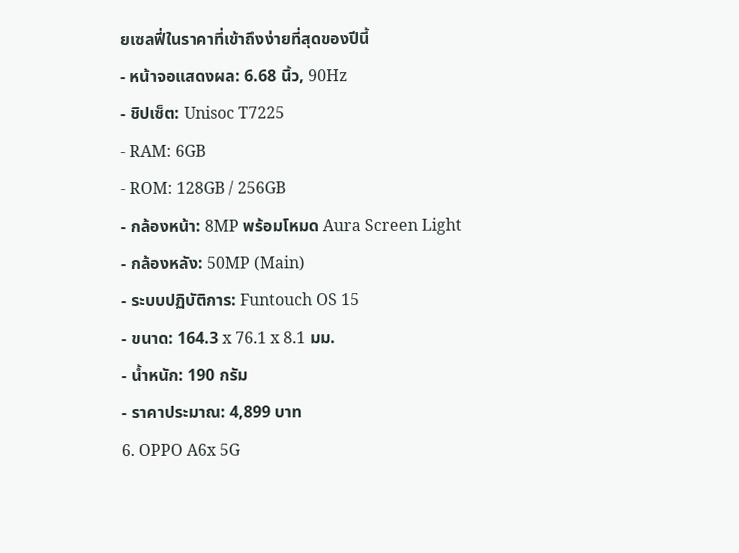ยเซลฟี่ในราคาที่เข้าถึงง่ายที่สุดของปีนี้
- หน้าจอแสดงผล: 6.68 นิ้ว, 90Hz
- ชิปเซ็ต: Unisoc T7225
- RAM: 6GB
- ROM: 128GB / 256GB
- กล้องหน้า: 8MP พร้อมโหมด Aura Screen Light
- กล้องหลัง: 50MP (Main)
- ระบบปฏิบัติการ: Funtouch OS 15
- ขนาด: 164.3 x 76.1 x 8.1 มม.
- น้ำหนัก: 190 กรัม
- ราคาประมาณ: 4,899 บาท
6. OPPO A6x 5G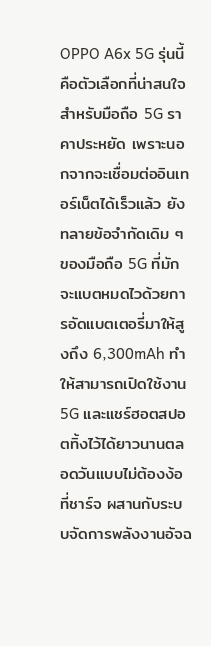OPPO A6x 5G รุ่นนี้คือตัวเลือกที่น่าสนใจสำหรับมือถือ 5G ราคาประหยัด เพราะนอกจากจะเชื่อมต่ออินเทอร์เน็ตได้เร็วแล้ว ยังทลายข้อจำกัดเดิม ๆ ของมือถือ 5G ที่มักจะแบตหมดไวด้วยการอัดแบตเตอรี่มาให้สูงถึง 6,300mAh ทำให้สามารถเปิดใช้งาน 5G และแชร์ฮอตสปอตทิ้งไว้ได้ยาวนานตลอดวันแบบไม่ต้องง้อที่ชาร์จ ผสานกับระบบจัดการพลังงานอัจฉ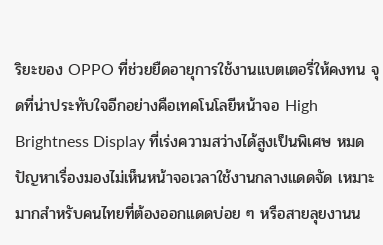ริยะของ OPPO ที่ช่วยยืดอายุการใช้งานแบตเตอรี่ให้คงทน จุดที่น่าประทับใจอีกอย่างคือเทคโนโลยีหน้าจอ High Brightness Display ที่เร่งความสว่างได้สูงเป็นพิเศษ หมดปัญหาเรื่องมองไม่เห็นหน้าจอเวลาใช้งานกลางแดดจัด เหมาะมากสำหรับคนไทยที่ต้องออกแดดบ่อย ๆ หรือสายลุยงานน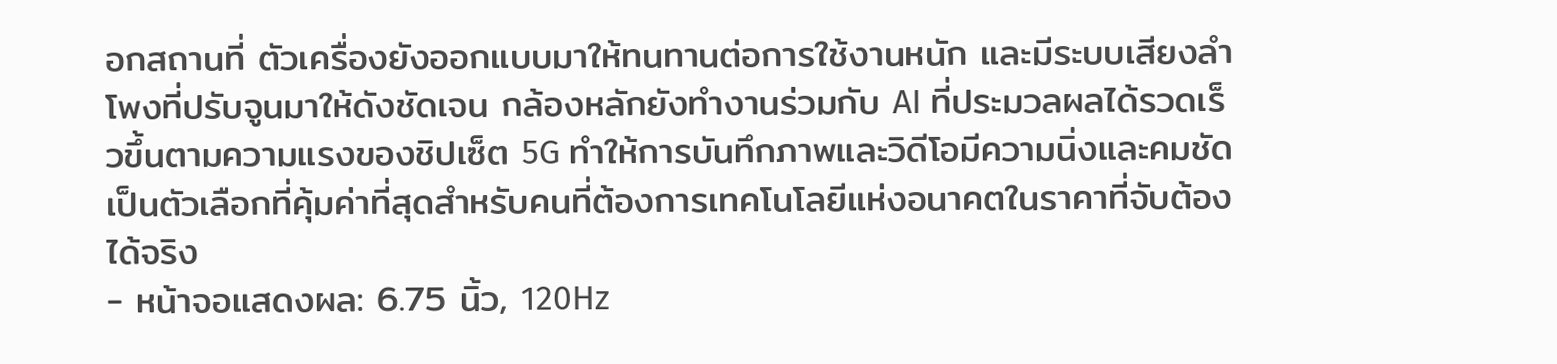อกสถานที่ ตัวเครื่องยังออกแบบมาให้ทนทานต่อการใช้งานหนัก และมีระบบเสียงลำโพงที่ปรับจูนมาให้ดังชัดเจน กล้องหลักยังทำงานร่วมกับ AI ที่ประมวลผลได้รวดเร็วขึ้นตามความแรงของชิปเซ็ต 5G ทำให้การบันทึกภาพและวิดีโอมีความนิ่งและคมชัด เป็นตัวเลือกที่คุ้มค่าที่สุดสำหรับคนที่ต้องการเทคโนโลยีแห่งอนาคตในราคาที่จับต้องได้จริง
- หน้าจอแสดงผล: 6.75 นิ้ว, 120Hz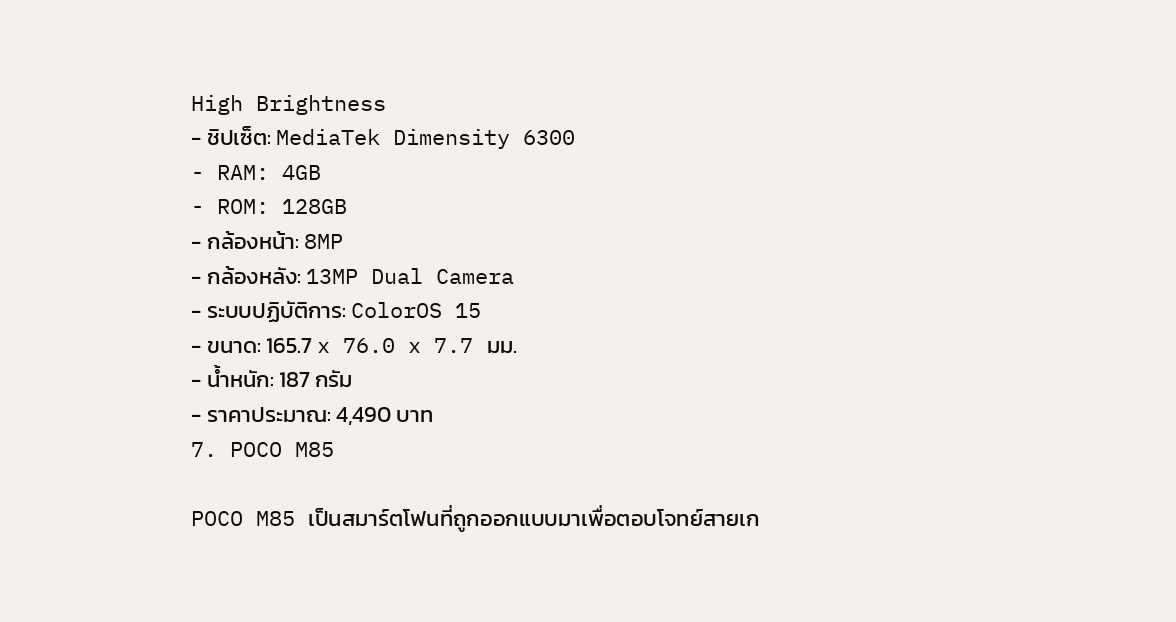High Brightness
- ชิปเซ็ต: MediaTek Dimensity 6300
- RAM: 4GB
- ROM: 128GB
- กล้องหน้า: 8MP
- กล้องหลัง: 13MP Dual Camera
- ระบบปฏิบัติการ: ColorOS 15
- ขนาด: 165.7 x 76.0 x 7.7 มม.
- น้ำหนัก: 187 กรัม
- ราคาประมาณ: 4,490 บาท
7. POCO M85

POCO M85 เป็นสมาร์ตโฟนที่ถูกออกแบบมาเพื่อตอบโจทย์สายเก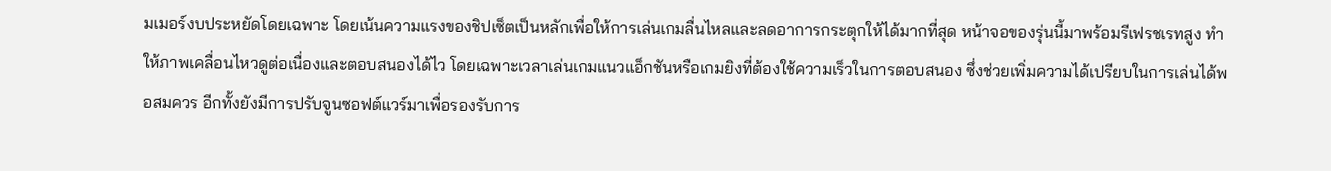มเมอร์งบประหยัดโดยเฉพาะ โดยเน้นความแรงของชิปเซ็ตเป็นหลักเพื่อให้การเล่นเกมลื่นไหลและลดอาการกระตุกให้ได้มากที่สุด หน้าจอของรุ่นนี้มาพร้อมรีเฟรชเรทสูง ทำให้ภาพเคลื่อนไหวดูต่อเนื่องและตอบสนองได้ไว โดยเฉพาะเวลาเล่นเกมแนวแอ็กชันหรือเกมยิงที่ต้องใช้ความเร็วในการตอบสนอง ซึ่งช่วยเพิ่มความได้เปรียบในการเล่นได้พอสมควร อีกทั้งยังมีการปรับจูนซอฟต์แวร์มาเพื่อรองรับการ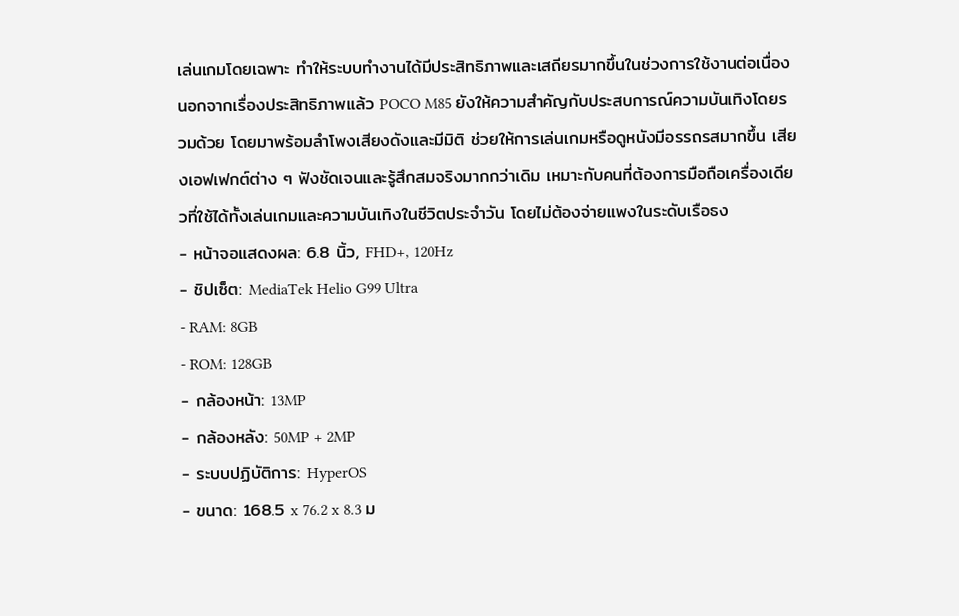เล่นเกมโดยเฉพาะ ทำให้ระบบทำงานได้มีประสิทธิภาพและเสถียรมากขึ้นในช่วงการใช้งานต่อเนื่อง นอกจากเรื่องประสิทธิภาพแล้ว POCO M85 ยังให้ความสำคัญกับประสบการณ์ความบันเทิงโดยรวมด้วย โดยมาพร้อมลำโพงเสียงดังและมีมิติ ช่วยให้การเล่นเกมหรือดูหนังมีอรรถรสมากขึ้น เสียงเอฟเฟกต์ต่าง ๆ ฟังชัดเจนและรู้สึกสมจริงมากกว่าเดิม เหมาะกับคนที่ต้องการมือถือเครื่องเดียวที่ใช้ได้ทั้งเล่นเกมและความบันเทิงในชีวิตประจำวัน โดยไม่ต้องจ่ายแพงในระดับเรือธง
- หน้าจอแสดงผล: 6.8 นิ้ว, FHD+, 120Hz
- ชิปเซ็ต: MediaTek Helio G99 Ultra
- RAM: 8GB
- ROM: 128GB
- กล้องหน้า: 13MP
- กล้องหลัง: 50MP + 2MP
- ระบบปฏิบัติการ: HyperOS
- ขนาด: 168.5 x 76.2 x 8.3 ม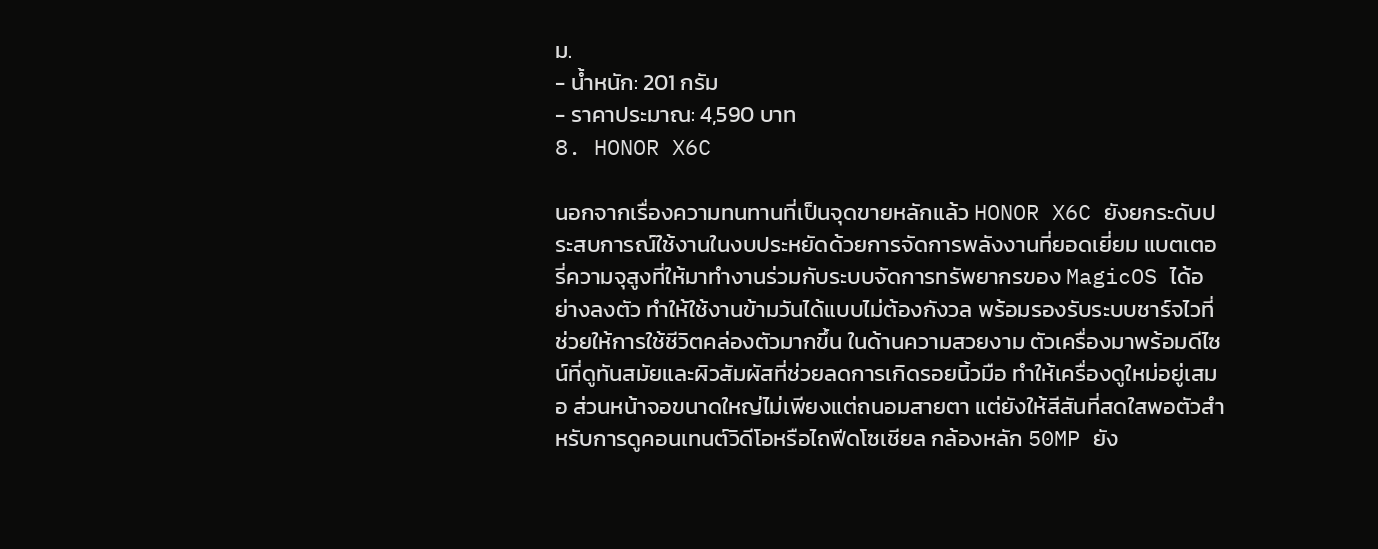ม.
- น้ำหนัก: 201 กรัม
- ราคาประมาณ: 4,590 บาท
8. HONOR X6C

นอกจากเรื่องความทนทานที่เป็นจุดขายหลักแล้ว HONOR X6C ยังยกระดับประสบการณ์ใช้งานในงบประหยัดด้วยการจัดการพลังงานที่ยอดเยี่ยม แบตเตอรี่ความจุสูงที่ให้มาทำงานร่วมกับระบบจัดการทรัพยากรของ MagicOS ได้อย่างลงตัว ทำให้ใช้งานข้ามวันได้แบบไม่ต้องกังวล พร้อมรองรับระบบชาร์จไวที่ช่วยให้การใช้ชีวิตคล่องตัวมากขึ้น ในด้านความสวยงาม ตัวเครื่องมาพร้อมดีไซน์ที่ดูทันสมัยและผิวสัมผัสที่ช่วยลดการเกิดรอยนิ้วมือ ทำให้เครื่องดูใหม่อยู่เสมอ ส่วนหน้าจอขนาดใหญ่ไม่เพียงแต่ถนอมสายตา แต่ยังให้สีสันที่สดใสพอตัวสำหรับการดูคอนเทนต์วิดีโอหรือไถฟีดโซเชียล กล้องหลัก 50MP ยัง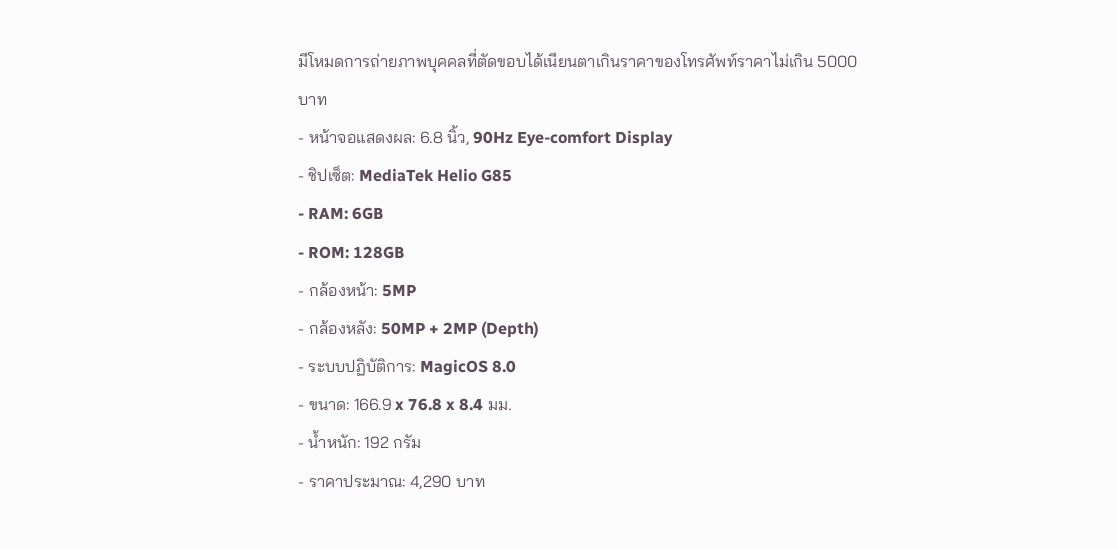มีโหมดการถ่ายภาพบุคคลที่ตัดขอบได้เนียนตาเกินราคาของโทรศัพท์ราคาไม่เกิน 5000 บาท
- หน้าจอแสดงผล: 6.8 นิ้ว, 90Hz Eye-comfort Display
- ชิปเซ็ต: MediaTek Helio G85
- RAM: 6GB
- ROM: 128GB
- กล้องหน้า: 5MP
- กล้องหลัง: 50MP + 2MP (Depth)
- ระบบปฏิบัติการ: MagicOS 8.0
- ขนาด: 166.9 x 76.8 x 8.4 มม.
- น้ำหนัก: 192 กรัม
- ราคาประมาณ: 4,290 บาท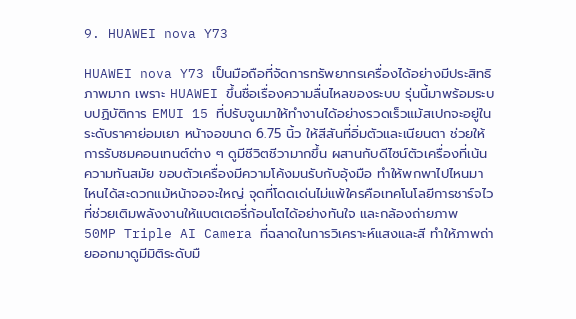9. HUAWEI nova Y73

HUAWEI nova Y73 เป็นมือถือที่จัดการทรัพยากรเครื่องได้อย่างมีประสิทธิภาพมาก เพราะ HUAWEI ขึ้นชื่อเรื่องความลื่นไหลของระบบ รุ่นนี้มาพร้อมระบบปฏิบัติการ EMUI 15 ที่ปรับจูนมาให้ทำงานได้อย่างรวดเร็วแม้สเปกจะอยู่ในระดับราคาย่อมเยา หน้าจอขนาด 6.75 นิ้ว ให้สีสันที่อิ่มตัวและเนียนตา ช่วยให้การรับชมคอนเทนต์ต่าง ๆ ดูมีชีวิตชีวามากขึ้น ผสานกับดีไซน์ตัวเครื่องที่เน้นความทันสมัย ขอบตัวเครื่องมีความโค้งมนรับกับอุ้งมือ ทำให้พกพาไปไหนมาไหนได้สะดวกแม้หน้าจอจะใหญ่ จุดที่โดดเด่นไม่แพ้ใครคือเทคโนโลยีการชาร์จไวที่ช่วยเติมพลังงานให้แบตเตอรี่ก้อนโตได้อย่างทันใจ และกล้องถ่ายภาพ 50MP Triple AI Camera ที่ฉลาดในการวิเคราะห์แสงและสี ทำให้ภาพถ่ายออกมาดูมีมิติระดับมื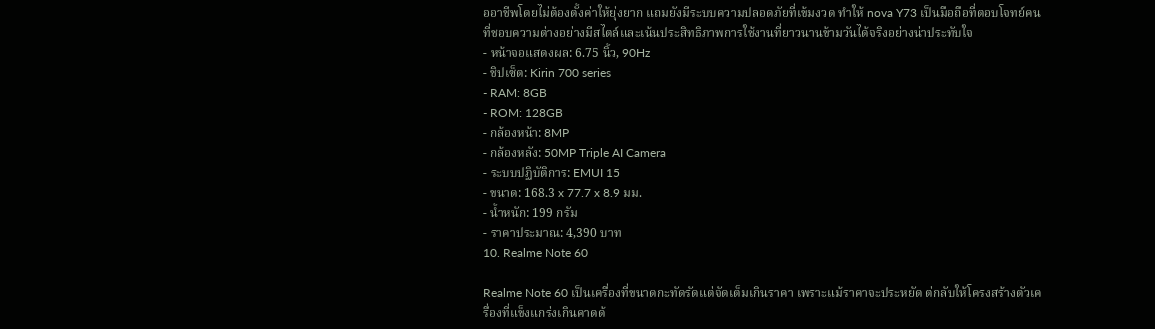ออาชีพโดยไม่ต้องตั้งค่าให้ยุ่งยาก แถมยังมีระบบความปลอดภัยที่เข้มงวด ทำให้ nova Y73 เป็นมือถือที่ตอบโจทย์คนที่ชอบความต่างอย่างมีสไตล์และเน้นประสิทธิภาพการใช้งานที่ยาวนานข้ามวันได้จริงอย่างน่าประทับใจ
- หน้าจอแสดงผล: 6.75 นิ้ว, 90Hz
- ชิปเซ็ต: Kirin 700 series
- RAM: 8GB
- ROM: 128GB
- กล้องหน้า: 8MP
- กล้องหลัง: 50MP Triple AI Camera
- ระบบปฏิบัติการ: EMUI 15
- ขนาด: 168.3 x 77.7 x 8.9 มม.
- น้ำหนัก: 199 กรัม
- ราคาประมาณ: 4,390 บาท
10. Realme Note 60

Realme Note 60 เป็นเครื่องที่ขนาดกะทัดรัดแต่จัดเต็มเกินราคา เพราะแม้ราคาจะประหยัด ต่กลับให้โครงสร้างตัวเครื่องที่แข็งแกร่งเกินคาดด้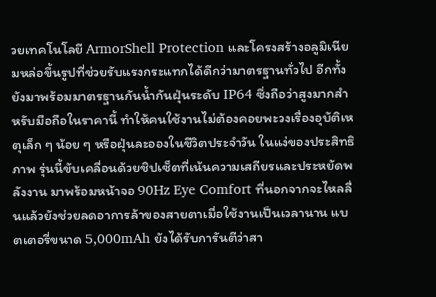วยเทคโนโลยี ArmorShell Protection และโครงสร้างอลูมิเนียมหล่อขึ้นรูปที่ช่วยรับแรงกระแทกได้ดีกว่ามาตรฐานทั่วไป อีกทั้งยังมาพร้อมมาตรฐานกันน้ำกันฝุ่นระดับ IP64 ซึ่งถือว่าสูงมากสำหรับมือถือในราคานี้ ทำให้คนใช้งานไม่ต้องคอยพะวงเรื่องอุบัติเหตุเล็ก ๆ น้อย ๆ หรือฝุ่นละอองในชีวิตประจำวัน ในแง่ของประสิทธิภาพ รุ่นนี้ขับเคลื่อนด้วยชิปเซ็ตที่เน้นความเสถียรและประหยัดพลังงาน มาพร้อมหน้าจอ 90Hz Eye Comfort ที่นอกจากจะไหลลื่นแล้วยังช่วยลดอาการล้าของสายตาเมื่อใช้งานเป็นเวลานาน แบตเตอรี่ขนาด 5,000mAh ยังได้รับการันตีว่าสา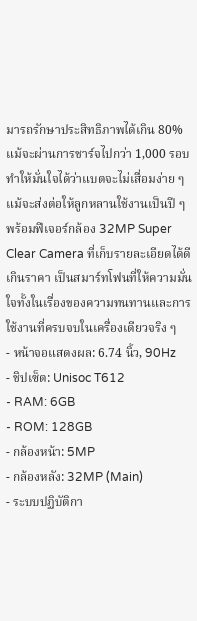มารถรักษาประสิทธิภาพได้เกิน 80% แม้จะผ่านการชาร์จไปกว่า 1,000 รอบ ทำให้มั่นใจได้ว่าแบตจะไม่เสื่อมง่าย ๆ แม้จะส่งต่อให้ลูกหลานใช้งานเป็นปี ๆ พร้อมฟีเจอร์กล้อง 32MP Super Clear Camera ที่เก็บรายละเอียดได้ดีเกินราคา เป็นสมาร์ทโฟนที่ให้ความมั่นใจทั้งในเรื่องของความทนทานและการใช้งานที่ครบจบในเครื่องเดียวจริง ๆ
- หน้าจอแสดงผล: 6.74 นิ้ว, 90Hz
- ชิปเซ็ต: Unisoc T612
- RAM: 6GB
- ROM: 128GB
- กล้องหน้า: 5MP
- กล้องหลัง: 32MP (Main)
- ระบบปฏิบัติกา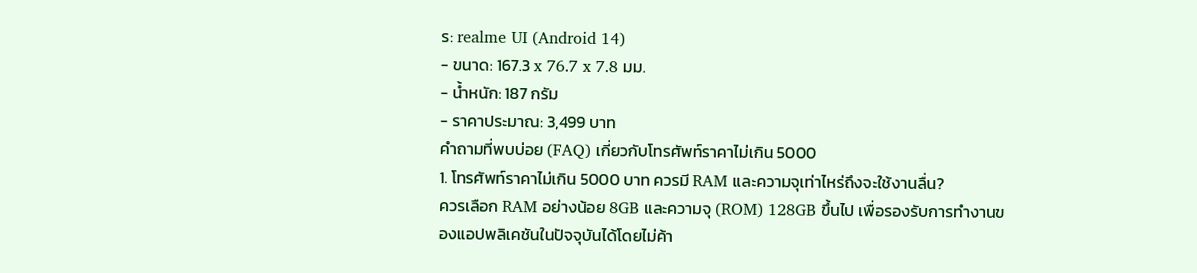ร: realme UI (Android 14)
- ขนาด: 167.3 x 76.7 x 7.8 มม.
- น้ำหนัก: 187 กรัม
- ราคาประมาณ: 3,499 บาท
คำถามที่พบบ่อย (FAQ) เกี่ยวกับโทรศัพท์ราคาไม่เกิน 5000
1. โทรศัพท์ราคาไม่เกิน 5000 บาท ควรมี RAM และความจุเท่าไหร่ถึงจะใช้งานลื่น?
ควรเลือก RAM อย่างน้อย 8GB และความจุ (ROM) 128GB ขึ้นไป เพื่อรองรับการทำงานของแอปพลิเคชันในปัจจุบันได้โดยไม่ค้า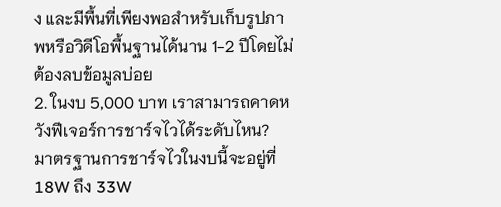ง และมีพื้นที่เพียงพอสำหรับเก็บรูปภาพหรือวิดีโอพื้นฐานได้นาน 1-2 ปีโดยไม่ต้องลบข้อมูลบ่อย
2. ในงบ 5,000 บาท เราสามารถคาดหวังฟีเจอร์การชาร์จไวได้ระดับไหน?
มาตรฐานการชาร์จไวในงบนี้จะอยู่ที่ 18W ถึง 33W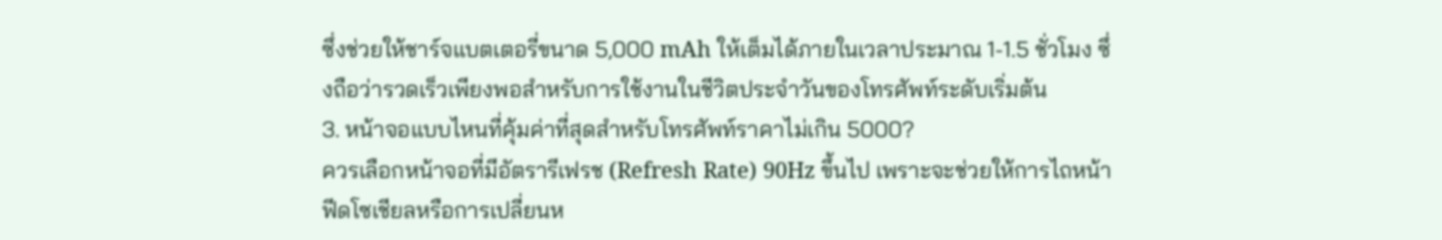ซึ่งช่วยให้ชาร์จแบตเตอรี่ขนาด 5,000 mAh ให้เต็มได้ภายในเวลาประมาณ 1-1.5 ชั่วโมง ซึ่งถือว่ารวดเร็วเพียงพอสำหรับการใช้งานในชีวิตประจำวันของโทรศัพท์ระดับเริ่มต้น
3. หน้าจอแบบไหนที่คุ้มค่าที่สุดสำหรับโทรศัพท์ราคาไม่เกิน 5000?
ควรเลือกหน้าจอที่มีอัตรารีเฟรช (Refresh Rate) 90Hz ขึ้นไป เพราะจะช่วยให้การไถหน้าฟีดโซเชียลหรือการเปลี่ยนห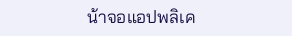น้าจอแอปพลิเค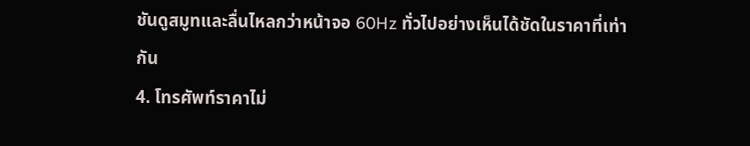ชันดูสมูทและลื่นไหลกว่าหน้าจอ 60Hz ทั่วไปอย่างเห็นได้ชัดในราคาที่เท่ากัน
4. โทรศัพท์ราคาไม่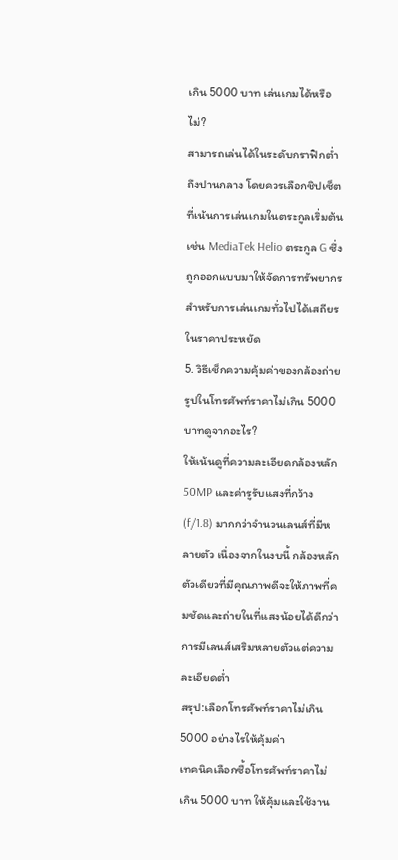เกิน 5000 บาท เล่นเกมได้หรือไม่?
สามารถเล่นได้ในระดับกราฟิกต่ำถึงปานกลาง โดยควรเลือกชิปเซ็ตที่เน้นการเล่นเกมในตระกูลเริ่มต้น เช่น MediaTek Helio ตระกูล G ซึ่งถูกออกแบบมาให้จัดการทรัพยากรสำหรับการเล่นเกมทั่วไปได้เสถียรในราคาประหยัด
5. วิธีเช็กความคุ้มค่าของกล้องถ่ายรูปในโทรศัพท์ราคาไม่เกิน 5000บาทดูจากอะไร?
ให้เน้นดูที่ความละเอียดกล้องหลัก 50MP และค่ารูรับแสงที่กว้าง (f/1.8) มากกว่าจำนวนเลนส์ที่มีหลายตัว เนื่องจากในงบนี้ กล้องหลักตัวเดียวที่มีคุณภาพดีจะให้ภาพที่คมชัดและถ่ายในที่แสงน้อยได้ดีกว่าการมีเลนส์เสริมหลายตัวแต่ความละเอียดต่ำ
สรุป:เลือกโทรศัพท์ราคาไม่เกิน 5000 อย่างไรให้คุ้มค่า
เทคนิคเลือกซื้อโทรศัพท์ราคาไม่เกิน 5000 บาท ให้คุ้มและใช้งาน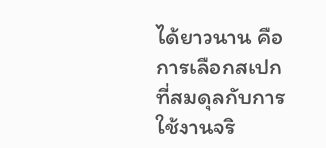ได้ยาวนาน คือการเลือกสเปกที่สมดุลกับการใช้งานจริ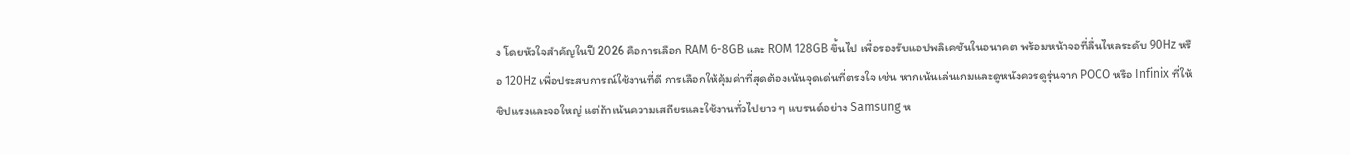ง โดยหัวใจสำคัญในปี 2026 คือการเลือก RAM 6-8GB และ ROM 128GB ขึ้นไป เพื่อรองรับแอปพลิเคชันในอนาคต พร้อมหน้าจอที่ลื่นไหลระดับ 90Hz หรือ 120Hz เพื่อประสบการณ์ใช้งานที่ดี การเลือกให้คุ้มค่าที่สุดต้องเน้นจุดเด่นที่ตรงใจ เช่น หากเน้นเล่นเกมและดูหนังควรดูรุ่นจาก POCO หรือ Infinix ที่ให้ชิปแรงและจอใหญ่ แต่ถ้าเน้นความเสถียรและใช้งานทั่วไปยาว ๆ แบรนด์อย่าง Samsung ห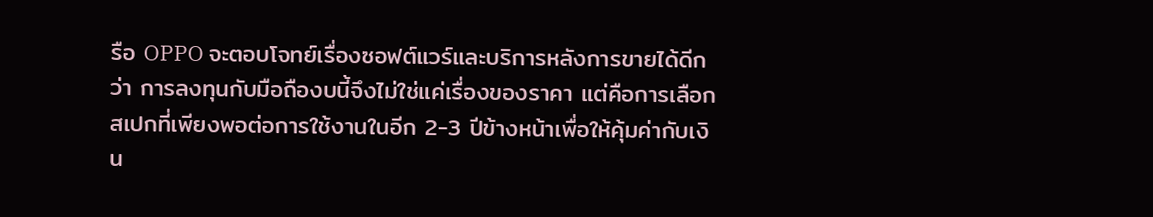รือ OPPO จะตอบโจทย์เรื่องซอฟต์แวร์และบริการหลังการขายได้ดีกว่า การลงทุนกับมือถืองบนี้จึงไม่ใช่แค่เรื่องของราคา แต่คือการเลือกสเปกที่เพียงพอต่อการใช้งานในอีก 2-3 ปีข้างหน้าเพื่อให้คุ้มค่ากับเงิน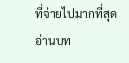ที่จ่ายไปมากที่สุด
อ่านบท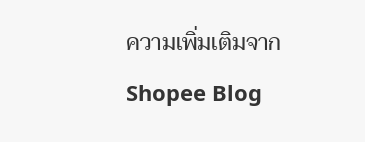ความเพิ่มเติมจาก Shopee Blog